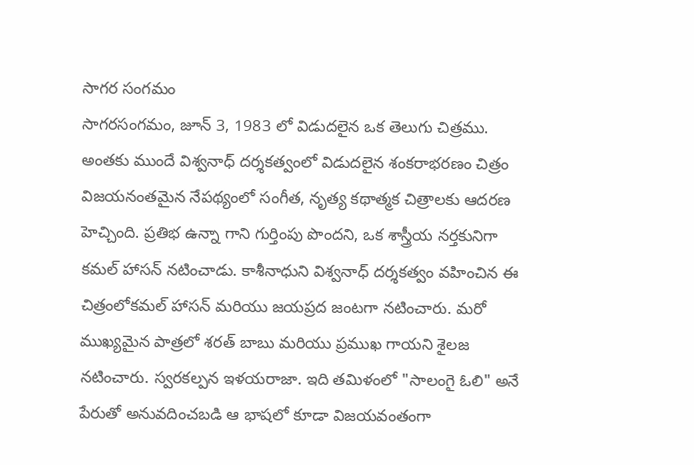సాగర సంగమం
సాగరసంగమం, జూన్ 3, 1983 లో విడుదలైన ఒక తెలుగు చిత్రము. అంతకు ముందే విశ్వనాధ్ దర్శకత్వంలో విడుదలైన శంకరాభరణం చిత్రం విజయనంతమైన నేపథ్యంలో సంగీత, నృత్య కథాత్మక చిత్రాలకు ఆదరణ హెచ్చింది. ప్రతిభ ఉన్నా గాని గుర్తింపు పొందని, ఒక శాస్త్రీయ నర్తకునిగా కమల్ హాసన్ నటించాడు. కాశీనాధుని విశ్వనాధ్ దర్శకత్వం వహించిన ఈ చిత్రంలోకమల్ హాసన్ మరియు జయప్రద జంటగా నటించారు. మరో ముఖ్యమైన పాత్రలో శరత్ బాబు మరియు ప్రముఖ గాయని శైలజ నటించారు. స్వరకల్పన ఇళయరాజా. ఇది తమిళంలో "సాలంగై ఓలి" అనే పేరుతో అనువదించబడి ఆ భాషలో కూడా విజయవంతంగా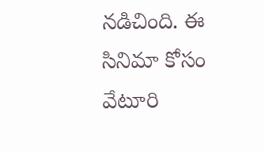నడిచింది. ఈ సినిమా కోసం వేటూరి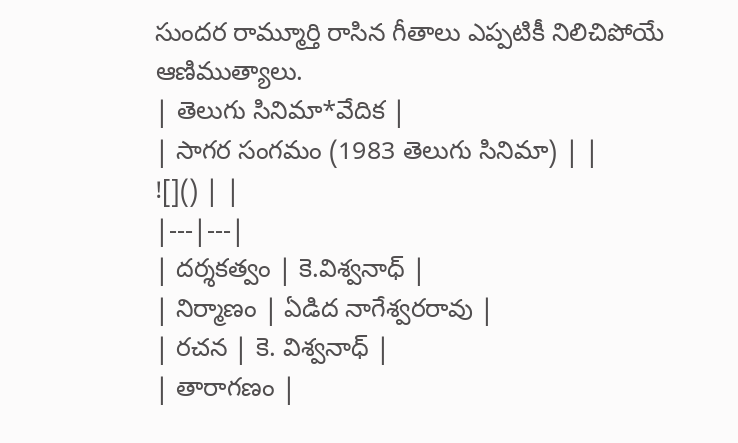సుందర రామ్మూర్తి రాసిన గీతాలు ఎప్పటికీ నిలిచిపోయే ఆణిముత్యాలు.
| తెలుగు సినిమా*వేదిక |
| సాగర సంగమం (1983 తెలుగు సినిమా) | |
![]() | |
|---|---|
| దర్శకత్వం | కె.విశ్వనాధ్ |
| నిర్మాణం | ఏడిద నాగేశ్వరరావు |
| రచన | కె. విశ్వనాధ్ |
| తారాగణం |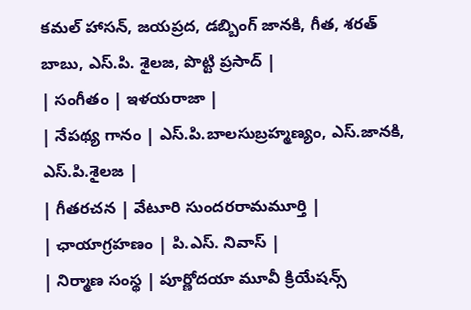కమల్ హాసన్, జయప్రద, డబ్బింగ్ జానకి, గీత, శరత్ బాబు, ఎస్.పి. శైలజ, పొట్టి ప్రసాద్ |
| సంగీతం | ఇళయరాజా |
| నేపథ్య గానం | ఎస్.పి.బాలసుబ్రహ్మణ్యం, ఎస్.జానకి, ఎస్.పి.శైలజ |
| గీతరచన | వేటూరి సుందరరామమూర్తి |
| ఛాయాగ్రహణం | పి.ఎస్. నివాస్ |
| నిర్మాణ సంస్థ | పూర్ణోదయా మూవీ క్రియేషన్స్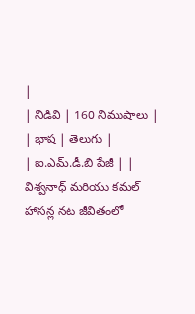|
| నిడివి | 160 నిముషాలు |
| భాష | తెలుగు |
| ఐ.ఎమ్.డీ.బి పేజీ | |
విశ్వనాధ్ మరియు కమల్ హాసన్ల నట జీవితంలో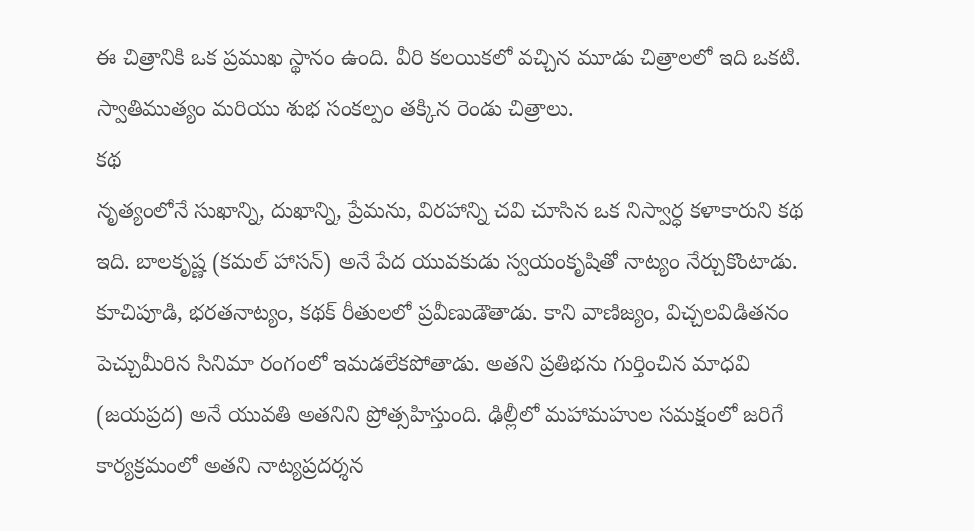ఈ చిత్రానికి ఒక ప్రముఖ స్థానం ఉంది. వీరి కలయికలో వచ్చిన మూడు చిత్రాలలో ఇది ఒకటి. స్వాతిముత్యం మరియు శుభ సంకల్పం తక్కిన రెండు చిత్రాలు.
కథ
నృత్యంలోనే సుఖాన్ని, దుఖాన్ని, ప్రేమను, విరహాన్ని చవి చూసిన ఒక నిస్వార్ధ కళాకారుని కథ ఇది. బాలకృష్ణ (కమల్ హాసన్) అనే పేద యువకుడు స్వయంకృషితో నాట్యం నేర్చుకొంటాడు. కూచిపూడి, భరతనాట్యం, కథక్ రీతులలో ప్రవీణుడౌతాడు. కాని వాణిజ్యం, విచ్చలవిడితనం పెచ్చుమీరిన సినిమా రంగంలో ఇమడలేకపోతాడు. అతని ప్రతిభను గుర్తించిన మాధవి (జయప్రద) అనే యువతి అతనిని ప్రోత్సహిస్తుంది. ఢిల్లీలో మహామహుల సమక్షంలో జరిగే కార్యక్రమంలో అతని నాట్యప్రదర్శన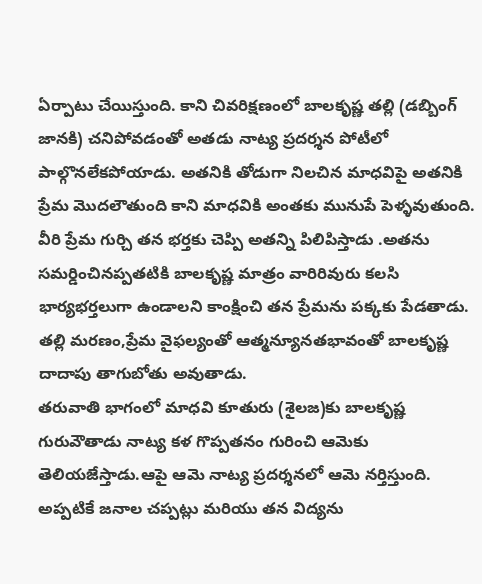ఏర్పాటు చేయిస్తుంది. కాని చివరిక్షణంలో బాలకృష్ణ తల్లి (డబ్బింగ్ జానకి) చనిపోవడంతో అతడు నాట్య ప్రదర్శన పోటీలో పాల్గొనలేకపోయాడు. అతనికి తోడుగా నిలచిన మాధవిపై అతనికి ప్రేమ మొదలౌతుంది కాని మాధవికి అంతకు మునుపే పెళ్ళవుతుంది. వీరి ప్రేమ గుర్చి తన భర్తకు చెప్పి అతన్ని పిలిపిస్తాడు .అతను సమర్డించినప్పతటికి బాలకృష్ణ మాత్రం వారిరివురు కలసి భార్యభర్తలుగా ఉండాలని కాంక్షించి తన ప్రేమను పక్కకు పేడతాడు. తల్లి మరణం,ప్రేమ వైఫల్యంతో ఆత్మన్యూనతభావంతో బాలకృష్ణ దాదాపు తాగుబోతు అవుతాడు.
తరువాతి భాగంలో మాధవి కూతురు (శైలజ)కు బాలకృష్ణ గురువౌతాడు నాట్య కళ గొప్పతనం గురించి ఆమెకు తెలియజేస్తాడు.ఆపై ఆమె నాట్య ప్రదర్శనలో ఆమె నర్తిస్తుంది. అప్పటికే జనాల చప్పట్లు మరియు తన విద్యను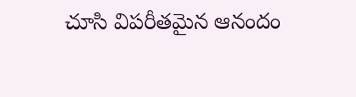చూసి విపరీతమైన ఆనందం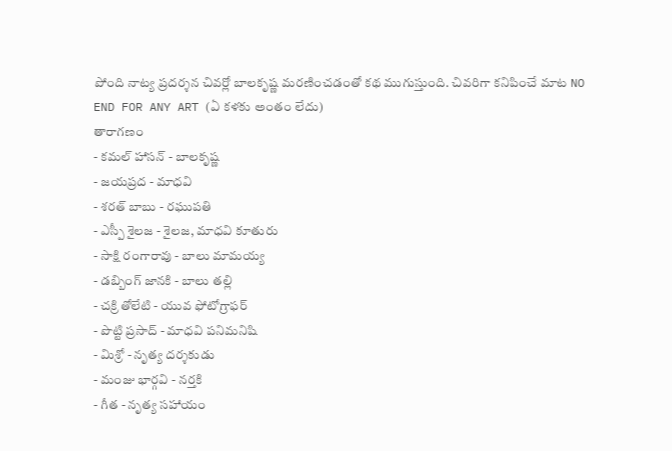పోంది నాట్య ప్రదర్శన చివర్లో బాలకృష్ణ మరణించడంతో కథ ముగుస్తుంది. చివరిగా కనిపించే మాట NO END FOR ANY ART (ఏ కళకు అంతం లేదు)
తారాగణం
- కమల్ హాసన్ - బాలకృష్ణ
- జయప్రద - మాధవి
- శరత్ బాబు - రఘుపతి
- ఎస్పీ శైలజ - శైలజ, మాధవి కూతురు
- సాక్షి రంగారావు - బాలు మామయ్య
- డబ్బింగ్ జానకి - బాలు తల్లి
- చక్రి తోలేటి - యువ ఫోటోగ్రాఫర్
- పొట్టి ప్రసాద్ - మాధవి పనిమనిషి
- మిశ్రో - నృత్య దర్శకుడు
- మంజు భార్గవి - నర్తకి
- గీత - నృత్య సహాయం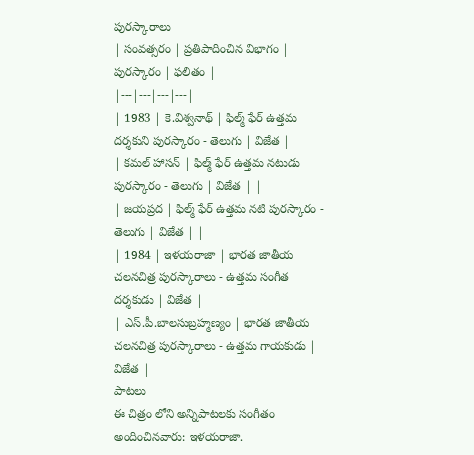పురస్కారాలు
| సంవత్సరం | ప్రతిపాదించిన విభాగం | పురస్కారం | ఫలితం |
|---|---|---|---|
| 1983 | కె.విశ్వనాథ్ | ఫిల్మ్ ఫేర్ ఉత్తమ దర్శకుని పురస్కారం - తెలుగు | విజేత |
| కమల్ హాసన్ | ఫిల్మ్ ఫేర్ ఉత్తమ నటుడు పురస్కారం - తెలుగు | విజేత | |
| జయప్రద | ఫిల్మ్ ఫేర్ ఉత్తమ నటి పురస్కారం - తెలుగు | విజేత | |
| 1984 | ఇళయరాజా | భారత జాతీయ చలనచిత్ర పురస్కారాలు - ఉత్తమ సంగీత దర్శకుడు | విజేత |
| ఎస్.పీ.బాలసుబ్రహ్మణ్యం | భారత జాతీయ చలనచిత్ర పురస్కారాలు - ఉత్తమ గాయకుడు | విజేత |
పాటలు
ఈ చిత్రం లోని అన్నిపాటలకు సంగీతం అందించినవారు: ఇళయరాజా.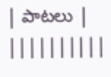| పాటలు | ||||||||||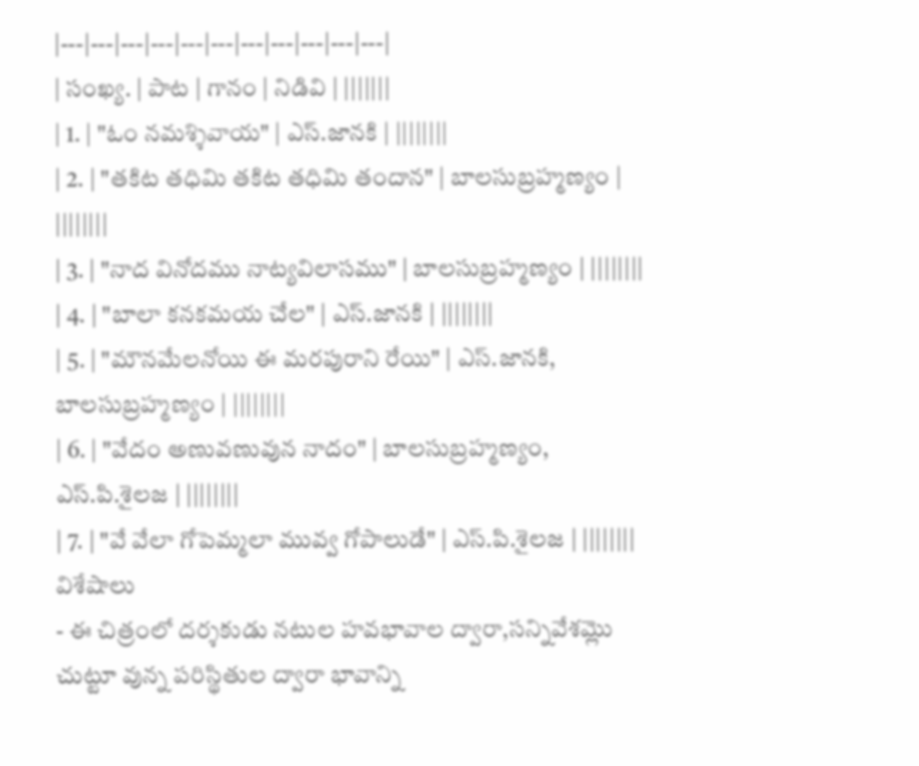|---|---|---|---|---|---|---|---|---|---|---|
| సంఖ్య. | పాట | గానం | నిడివి | |||||||
| 1. | "ఓం నమశ్శివాయ" | ఎస్.జానకి | ||||||||
| 2. | "తకిట తధిమి తకిట తధిమి తందాన" | బాలసుబ్రహ్మణ్యం | ||||||||
| 3. | "నాద వినోదము నాట్యవిలాసము" | బాలసుబ్రహ్మణ్యం | ||||||||
| 4. | "బాలా కనకమయ చేల" | ఎస్.జానకి | ||||||||
| 5. | "మౌనమేలనోయి ఈ మరపురాని రేయి" | ఎస్.జానకి, బాలసుబ్రహ్మణ్యం | ||||||||
| 6. | "వేదం అణువణువున నాదం" | బాలసుబ్రహ్మణ్యం, ఎస్.పి.శైలజ | ||||||||
| 7. | "వే వేలా గోపెమ్మలా మువ్వ గోపాలుడే" | ఎస్.పి.శైలజ | ||||||||
విశేషాలు
- ఈ చిత్రంలో దర్శకుడు నటుల హవభావాల ద్వారా,సన్నివేశమ్లొ చుట్టూ వున్న పరిస్థితుల ద్వారా భావాన్ని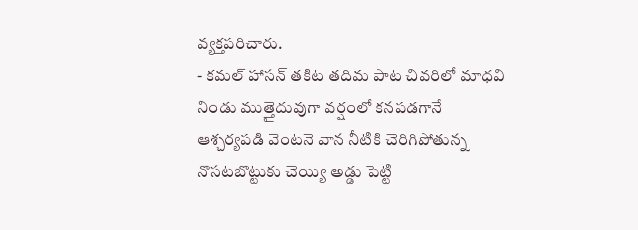వ్యక్తపరిచారు.
- కమల్ హాసన్ తకిట తదిమ పాట చివరిలో మాధవి నిండు ముత్తైదువుగా వర్షంలో కనపడగానే ఆశ్చర్యపడి వెంటనె వాన నీటికి చెరిగిపోతున్న నొసటబొట్టుకు చెయ్యి అడ్డు పెట్టి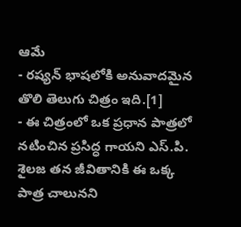ఆమే
- రష్యన్ భాషలోకి అనువాదమైన తొలి తెలుగు చిత్రం ఇది.[1]
- ఈ చిత్రంలో ఒక ప్రధాన పాత్రలో నటించిన ప్రసిద్ధ గాయని ఎస్.పి. శైలజ తన జీవితానికి ఈ ఒక్క పాత్ర చాలునని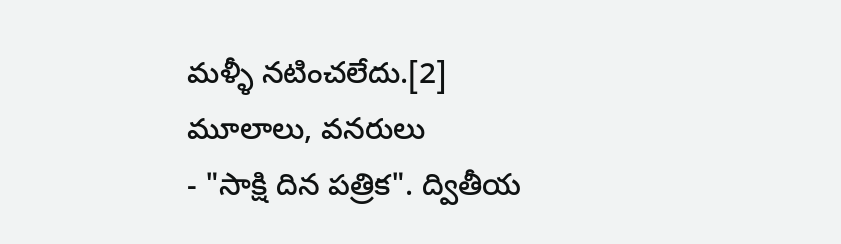మళ్ళీ నటించలేదు.[2]
మూలాలు, వనరులు
- "సాక్షి దిన పత్రిక". ద్వితీయ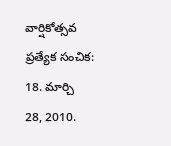వార్షికోత్సవ ప్రత్యేక సంచిక: 18. మార్చి 28, 2010.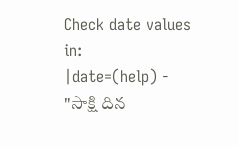Check date values in:
|date=(help) - "సాక్షి దిన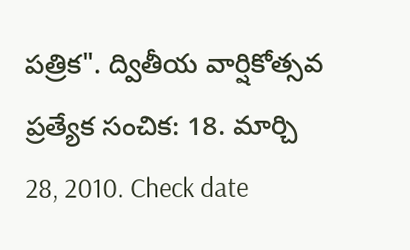పత్రిక". ద్వితీయ వార్షికోత్సవ ప్రత్యేక సంచిక: 18. మార్చి 28, 2010. Check date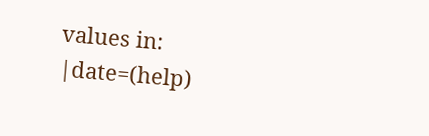values in:
|date=(help)